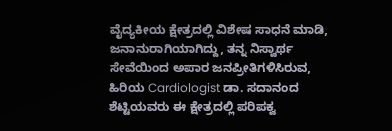ವೈದ್ಯಕೀಯ ಕ್ಷೇತ್ರದಲ್ಲಿ ವಿಶೇಷ ಸಾಧನೆ ಮಾಡಿ, ಜನಾನುರಾಗಿಯಾಗಿದ್ದು, ತನ್ನ ನಿಸ್ವಾರ್ಥ ಸೇವೆಯಿಂದ ಅಪಾರ ಜನಪ್ರೀತಿಗಳಿಸಿರುವ, ಹಿರಿಯ Cardiologist ಡಾ. ಸದಾನಂದ ಶೆಟ್ಟಿಯವರು ಈ ಕ್ಷೇತ್ರದಲ್ಲಿ ಪರಿಪಕ್ವ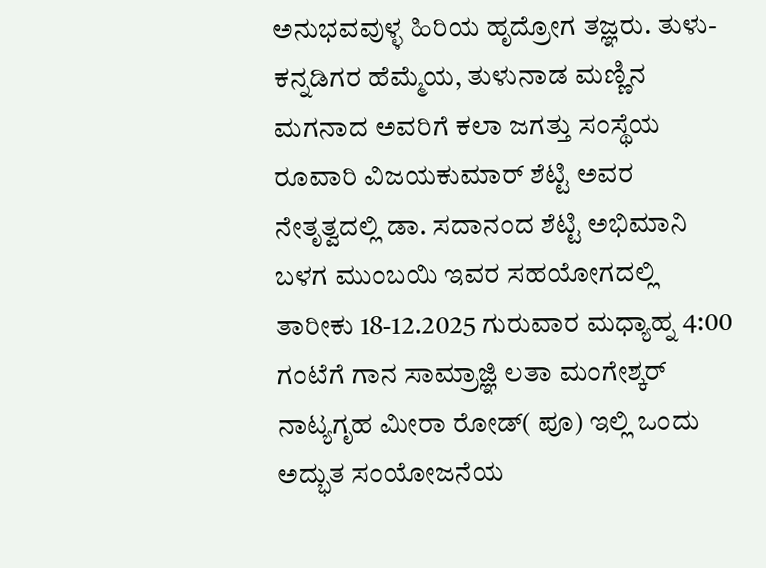ಅನುಭವವುಳ್ಳ ಹಿರಿಯ ಹೃದ್ರೋಗ ತಜ್ಞರು. ತುಳು-ಕನ್ನಡಿಗರ ಹೆಮ್ಮೆಯ, ತುಳುನಾಡ ಮಣ್ಣಿನ ಮಗನಾದ ಅವರಿಗೆ ಕಲಾ ಜಗತ್ತು ಸಂಸ್ಥೆಯ ರೂವಾರಿ ವಿಜಯಕುಮಾರ್ ಶೆಟ್ಟಿ ಅವರ ನೇತೃತ್ವದಲ್ಲಿ ಡಾ. ಸದಾನಂದ ಶೆಟ್ಟಿ ಅಭಿಮಾನಿ ಬಳಗ ಮುಂಬಯಿ ಇವರ ಸಹಯೋಗದಲ್ಲಿ ತಾರೀಕು 18-12.2025 ಗುರುವಾರ ಮಧ್ಯಾಹ್ನ 4:00 ಗಂಟೆಗೆ ಗಾನ ಸಾಮ್ರಾಜ್ಞಿ ಲತಾ ಮಂಗೇಶ್ಕರ್ ನಾಟ್ಯಗೃಹ ಮೀರಾ ರೋಡ್( ಪೂ) ಇಲ್ಲಿ ಒಂದು ಅದ್ಭುತ ಸಂಯೋಜನೆಯ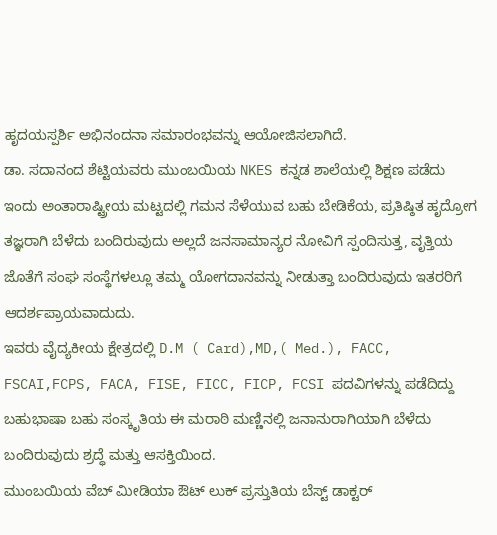ಹೃದಯಸ್ಪರ್ಶಿ ಅಭಿನಂದನಾ ಸಮಾರಂಭವನ್ನು ಆಯೋಜಿಸಲಾಗಿದೆ.
ಡಾ. ಸದಾನಂದ ಶೆಟ್ಟಿಯವರು ಮುಂಬಯಿಯ NKES ಕನ್ನಡ ಶಾಲೆಯಲ್ಲಿ ಶಿಕ್ಷಣ ಪಡೆದು ಇಂದು ಅಂತಾರಾಷ್ಟ್ರೀಯ ಮಟ್ಟದಲ್ಲಿ ಗಮನ ಸೆಳೆಯುವ ಬಹು ಬೇಡಿಕೆಯ, ಪ್ರತಿಷ್ಠಿತ ಹೃದ್ರೋಗ ತಜ್ಞರಾಗಿ ಬೆಳೆದು ಬಂದಿರುವುದು ಅಲ್ಲದೆ ಜನಸಾಮಾನ್ಯರ ನೋವಿಗೆ ಸ್ಪಂದಿಸುತ್ತ, ವೃತ್ತಿಯ ಜೊತೆಗೆ ಸಂಘ ಸಂಸ್ಥೆಗಳಲ್ಲೂ ತಮ್ಮ ಯೋಗದಾನವನ್ನು ನೀಡುತ್ತಾ ಬಂದಿರುವುದು ಇತರರಿಗೆ ಆದರ್ಶಪ್ರಾಯವಾದುದು.
ಇವರು ವೈದ್ಯಕೀಯ ಕ್ಷೇತ್ರದಲ್ಲಿ D.M ( Card),MD,( Med.), FACC, FSCAI,FCPS, FACA, FISE, FICC, FICP, FCSI ಪದವಿಗಳನ್ನು ಪಡೆದಿದ್ದು ಬಹುಭಾಷಾ ಬಹು ಸಂಸ್ಕೃತಿಯ ಈ ಮರಾಠಿ ಮಣ್ಣಿನಲ್ಲಿ ಜನಾನುರಾಗಿಯಾಗಿ ಬೆಳೆದು ಬಂದಿರುವುದು ಶ್ರದ್ಧೆ ಮತ್ತು ಆಸಕ್ತಿಯಿಂದ.
ಮುಂಬಯಿಯ ವೆಬ್ ಮೀಡಿಯಾ ಔಟ್ ಲುಕ್ ಪ್ರಸ್ತುತಿಯ ಬೆಸ್ಟ್ ಡಾಕ್ಟರ್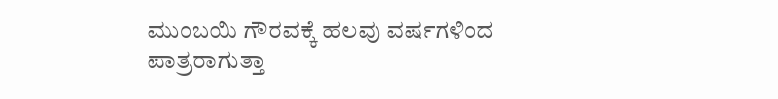ಮುಂಬಯಿ ಗೌರವಕ್ಕೆ ಹಲವು ವರ್ಷಗಳಿಂದ
ಪಾತ್ರರಾಗುತ್ತಾ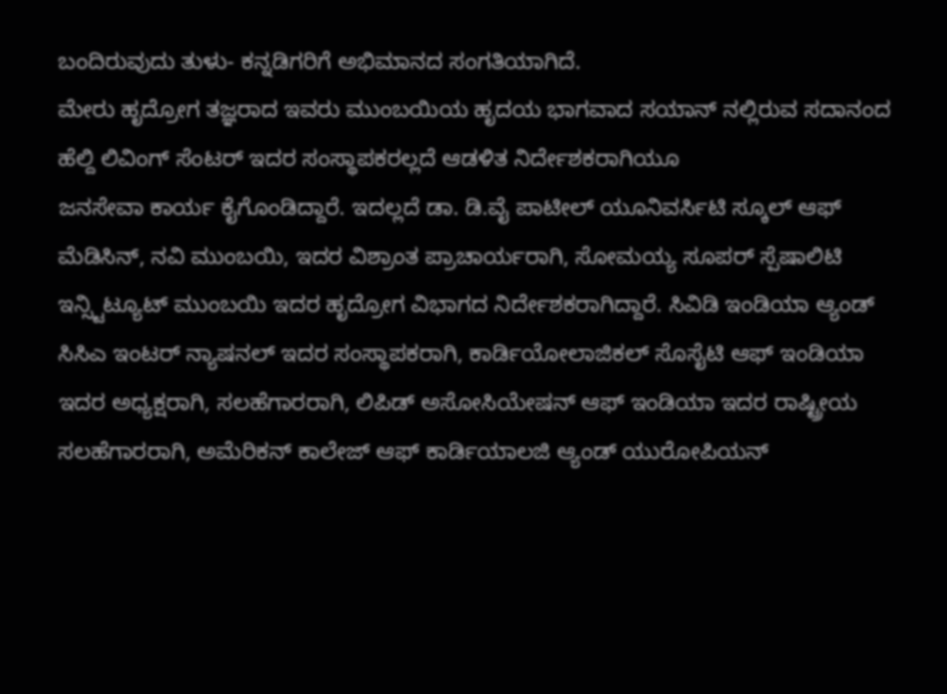ಬಂದಿರುವುದು ತುಳು- ಕನ್ನಡಿಗರಿಗೆ ಅಭಿಮಾನದ ಸಂಗತಿಯಾಗಿದೆ.
ಮೇರು ಹೃದ್ರೋಗ ತಜ್ಞರಾದ ಇವರು ಮುಂಬಯಿಯ ಹೃದಯ ಭಾಗವಾದ ಸಯಾನ್ ನಲ್ಲಿರುವ ಸದಾನಂದ ಹೆಲ್ದಿ ಲಿವಿಂಗ್ ಸೆಂಟರ್ ಇದರ ಸಂಸ್ಥಾಪಕರಲ್ಲದೆ ಆಡಳಿತ ನಿರ್ದೇಶಕರಾಗಿಯೂ
ಜನಸೇವಾ ಕಾರ್ಯ ಕೈಗೊಂಡಿದ್ದಾರೆ. ಇದಲ್ಲದೆ ಡಾ. ಡಿ.ವೈ ಪಾಟೀಲ್ ಯೂನಿವರ್ಸಿಟಿ ಸ್ಕೂಲ್ ಆಫ್ ಮೆಡಿಸಿನ್, ನವಿ ಮುಂಬಯಿ, ಇದರ ವಿಶ್ರಾಂತ ಪ್ರಾಚಾರ್ಯರಾಗಿ, ಸೋಮಯ್ಯ ಸೂಪರ್ ಸ್ಪೆಷಾಲಿಟಿ ಇನ್ಸ್ಟಿಟ್ಯೂಟ್ ಮುಂಬಯಿ ಇದರ ಹೃದ್ರೋಗ ವಿಭಾಗದ ನಿರ್ದೇಶಕರಾಗಿದ್ದಾರೆ. ಸಿವಿಡಿ ಇಂಡಿಯಾ ಆ್ಯಂಡ್ ಸಿಸಿಎ ಇಂಟರ್ ನ್ಯಾಷನಲ್ ಇದರ ಸಂಸ್ಥಾಪಕರಾಗಿ, ಕಾರ್ಡಿಯೋಲಾಜಿಕಲ್ ಸೊಸೈಟಿ ಆಫ್ ಇಂಡಿಯಾ ಇದರ ಅಧ್ಯಕ್ಷರಾಗಿ, ಸಲಹೆಗಾರರಾಗಿ, ಲಿಪಿಡ್ ಅಸೋಸಿಯೇಷನ್ ಆಫ್ ಇಂಡಿಯಾ ಇದರ ರಾಷ್ಟ್ರೀಯ ಸಲಹೆಗಾರರಾಗಿ, ಅಮೆರಿಕನ್ ಕಾಲೇಜ್ ಆಫ್ ಕಾರ್ಡಿಯಾಲಜಿ ಆ್ಯಂಡ್ ಯುರೋಪಿಯನ್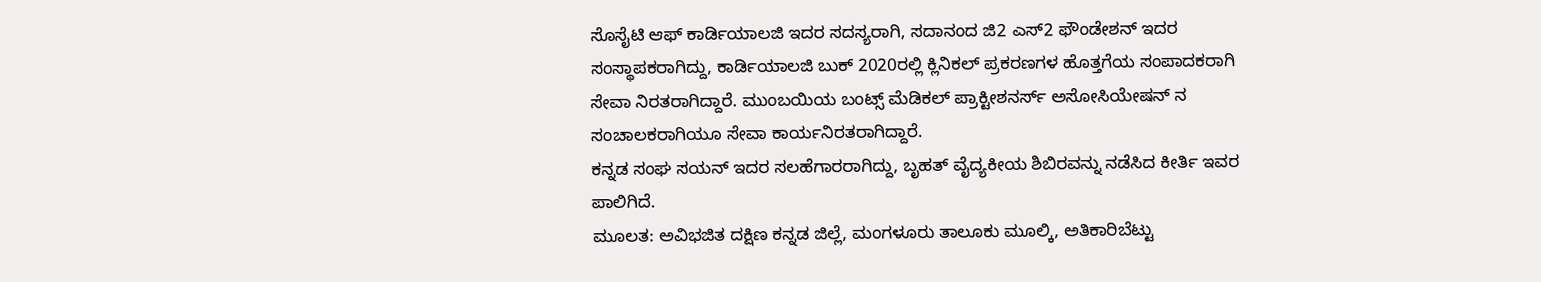ಸೊಸೈಟಿ ಆಫ್ ಕಾರ್ಡಿಯಾಲಜಿ ಇದರ ಸದಸ್ಯರಾಗಿ, ಸದಾನಂದ ಜಿ2 ಎಸ್2 ಫೌಂಡೇಶನ್ ಇದರ ಸಂಸ್ಥಾಪಕರಾಗಿದ್ದು, ಕಾರ್ಡಿಯಾಲಜಿ ಬುಕ್ 2020ರಲ್ಲಿ ಕ್ಲಿನಿಕಲ್ ಪ್ರಕರಣಗಳ ಹೊತ್ತಗೆಯ ಸಂಪಾದಕರಾಗಿ ಸೇವಾ ನಿರತರಾಗಿದ್ದಾರೆ. ಮುಂಬಯಿಯ ಬಂಟ್ಸ್ ಮೆಡಿಕಲ್ ಪ್ರಾಕ್ಟೀಶನರ್ಸ್ ಅಸೋಸಿಯೇಷನ್ ನ ಸಂಚಾಲಕರಾಗಿಯೂ ಸೇವಾ ಕಾರ್ಯನಿರತರಾಗಿದ್ದಾರೆ.
ಕನ್ನಡ ಸಂಘ ಸಯನ್ ಇದರ ಸಲಹೆಗಾರರಾಗಿದ್ದು, ಬೃಹತ್ ವೈದ್ಯಕೀಯ ಶಿಬಿರವನ್ನು ನಡೆಸಿದ ಕೀರ್ತಿ ಇವರ ಪಾಲಿಗಿದೆ.
ಮೂಲತ: ಅವಿಭಜಿತ ದಕ್ಷಿಣ ಕನ್ನಡ ಜಿಲ್ಲೆ, ಮಂಗಳೂರು ತಾಲೂಕು ಮೂಲ್ಕಿ, ಅತಿಕಾರಿಬೆಟ್ಟು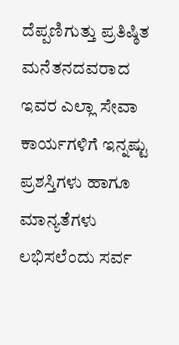ದೆಪ್ಪಣಿಗುತ್ತು ಪ್ರತಿಷ್ಠಿತ ಮನೆತನದವರಾದ
ಇವರ ಎಲ್ಲಾ ಸೇವಾ ಕಾರ್ಯಗಳಿಗೆ ಇನ್ನಷ್ಟು ಪ್ರಶಸ್ತಿಗಳು ಹಾಗೂ ಮಾನ್ಯತೆಗಳು ಲಭಿಸಲೆಂದು ಸರ್ವ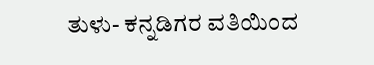ತುಳು- ಕನ್ನಡಿಗರ ವತಿಯಿಂದ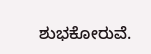ಶುಭಕೋರುವೆ.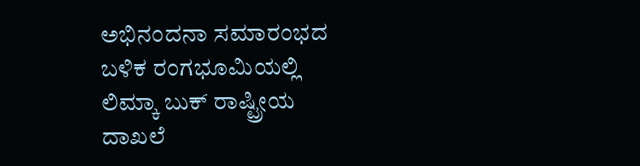ಅಭಿನಂದನಾ ಸಮಾರಂಭದ ಬಳಿಕ ರಂಗಭೂಮಿಯಲ್ಲಿ ಲಿಮ್ಕಾ ಬುಕ್ ರಾಷ್ಟ್ರೀಯ ದಾಖಲೆ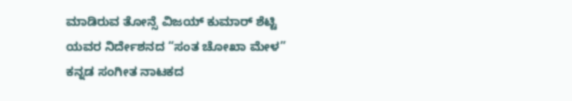ಮಾಡಿರುವ ತೋನ್ಸೆ ವಿಜಯ್ ಕುಮಾರ್ ಶೆಟ್ಟಿ ಯವರ ನಿರ್ದೇಶನದ “ಸಂತ ಚೋಖಾ ಮೇಳ” ಕನ್ನಡ ಸಂಗೀತ ನಾಟಕದ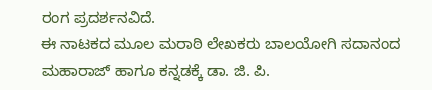ರಂಗ ಪ್ರದರ್ಶನವಿದೆ.
ಈ ನಾಟಕದ ಮೂಲ ಮರಾಠಿ ಲೇಖಕರು ಬಾಲಯೋಗಿ ಸದಾನಂದ ಮಹಾರಾಜ್ ಹಾಗೂ ಕನ್ನಡಕ್ಕೆ ಡಾ. ಜಿ. ಪಿ.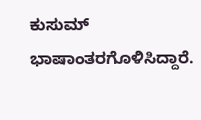ಕುಸುಮ್ ಭಾಷಾಂತರಗೊಳಿಸಿದ್ದಾರೆ.